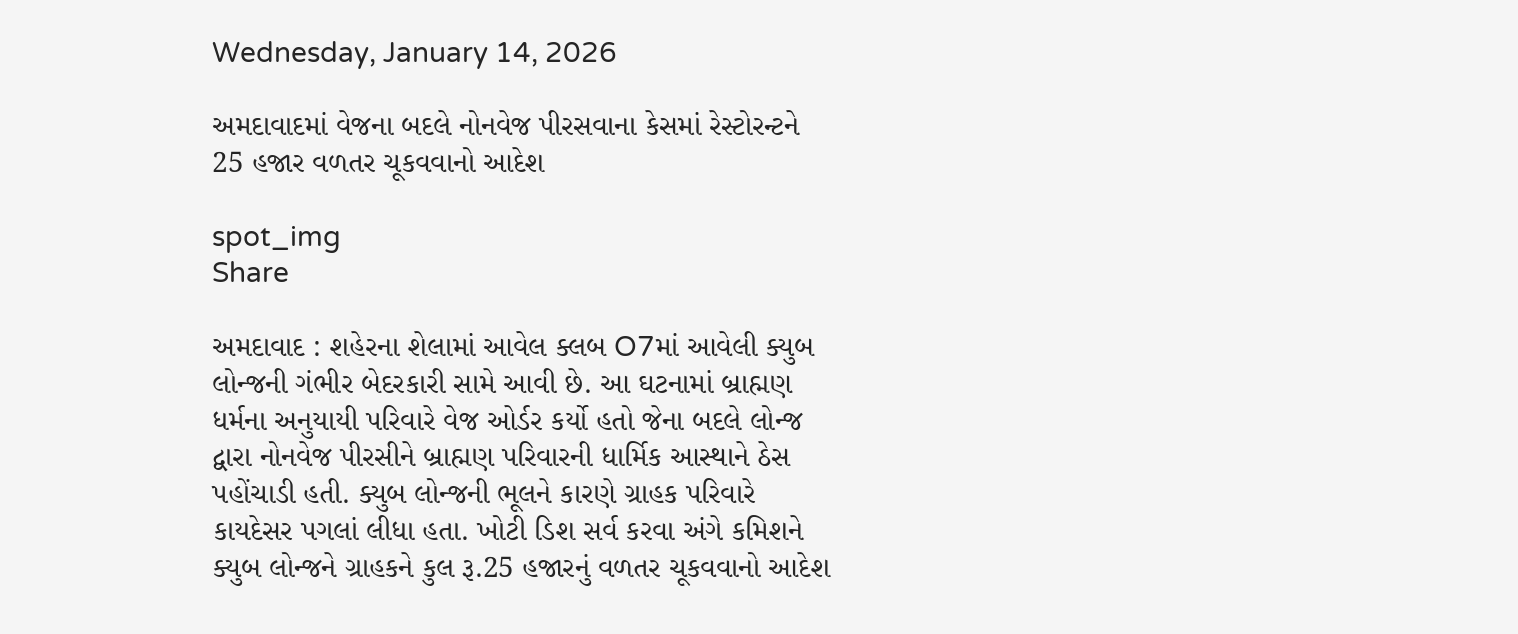Wednesday, January 14, 2026

અમદાવાદમાં વેજના બદલે નોનવેજ પીરસવાના કેસમાં રેસ્ટોરન્ટને 25 હજાર વળતર ચૂકવવાનો આદેશ

spot_img
Share

અમદાવાદ : શહેરના શેલામાં આવેલ ક્લબ O7માં આવેલી ક્યુબ લોન્જની ગંભીર બેદરકારી સામે આવી છે. આ ઘટનામાં બ્રાહ્મણ ધર્મના અનુયાયી પરિવારે વેજ ઓર્ડર કર્યો હતો જેના બદલે લોન્જ દ્વારા નોનવેજ પીરસીને બ્રાહ્મણ પરિવારની ધાર્મિક આસ્થાને ઠેસ પહોંચાડી હતી. ક્યુબ લોન્જની ભૂલને કારણે ગ્રાહક પરિવારે કાયદેસર પગલાં લીધા હતા. ખોટી ડિશ સર્વ કરવા અંગે કમિશને ક્યુબ લોન્જને ગ્રાહકને કુલ રૂ.25 હજારનું વળતર ચૂકવવાનો આદેશ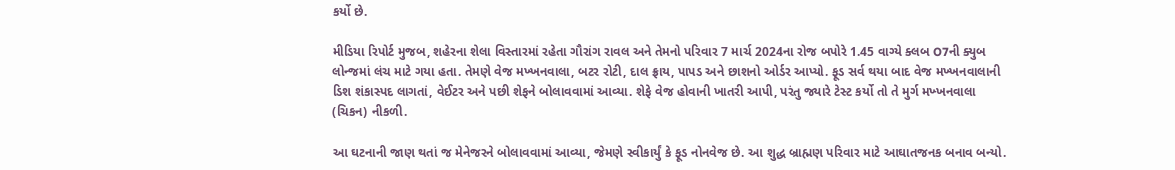કર્યો છે.

મીડિયા રિપોર્ટ મુજબ, શહેરના શેલા વિસ્તારમાં રહેતા ગૌરાંગ રાવલ અને તેમનો પરિવાર 7 માર્ચ 2024ના રોજ બપોરે 1.45 વાગ્યે ક્લબ O7ની ક્યુબ લોન્જમાં લંચ માટે ગયા હતા. તેમણે વેજ મખ્ખનવાલા, બટર રોટી, દાલ ફ્રાય, પાપડ અને છાશનો ઓર્ડર આપ્યો. ફૂડ સર્વ થયા બાદ વેજ મખ્ખનવાલાની ડિશ શંકાસ્પદ લાગતાં, વેઈટર અને પછી શેફને બોલાવવામાં આવ્યા. શેફે વેજ હોવાની ખાતરી આપી, પરંતુ જ્યારે ટેસ્ટ કર્યો તો તે મુર્ગ મખ્ખનવાલા (ચિકન) નીકળી.

આ ઘટનાની જાણ થતાં જ મેનેજરને બોલાવવામાં આવ્યા, જેમણે સ્વીકાર્યું કે ફૂડ નોનવેજ છે. આ શુદ્ધ બ્રાહ્મણ પરિવાર માટે આઘાતજનક બનાવ બન્યો.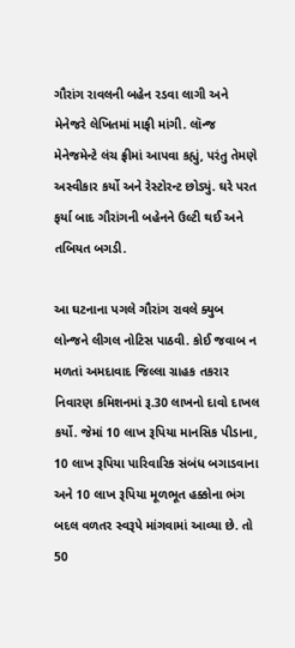ગૌરાંગ રાવલની બહેન રડવા લાગી અને મેનેજરે લેખિતમાં માફી માંગી. લૉન્જ મેનેજમેન્ટે લંચ ફ્રીમાં આપવા કહ્યું, પરંતુ તેમણે અસ્વીકાર કર્યો અને રેસ્ટોરન્ટ છોડ્યું. ઘરે પરત ફર્યા બાદ ગૌરાંગની બહેનને ઉલ્ટી થઈ અને તબિયત બગડી.

આ ઘટનાના પગલે ગૌરાંગ રાવલે ક્યુબ લોન્જને લીગલ નોટિસ પાઠવી. કોઈ જવાબ ન મળતાં અમદાવાદ જિલ્લા ગ્રાહક તકરાર નિવારણ કમિશનમાં રૂ.30 લાખનો દાવો દાખલ કર્યો. જેમાં 10 લાખ રૂપિયા માનસિક પીડાના, 10 લાખ રૂપિયા પારિવારિક સંબંધ બગાડવાના અને 10 લાખ રૂપિયા મૂળભૂત હક્કોના ભંગ બદલ વળતર સ્વરૂપે માંગવામાં આવ્યા છે. તો 50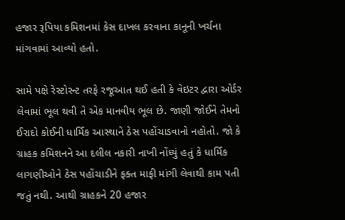હજાર રૂપિયા કમિશનમાં કેસ દાખલ કરવાના કાનૂની ખર્ચના માંગવામાં આવ્યો હતો.

સામે પક્ષે રેસ્ટોરન્ટ તરફે રજૂઆત થઈ હતી કે વેઇટર દ્વારા ઓર્ડર લેવામાં ભૂલ થવી તે એક માનવીય ભૂલ છે. જાણી જોઈને તેમનો ઈરાદો કોઈની ધાર્મિક આસ્થાને ઠેસ પહોંચાડવાનો નહોતો. જો કે ગ્રાહક કમિશનને આ દલીલ નકારી નાખી નોંધ્યું હતું કે ધાર્મિક લાગણીઓને ઠેસ પહોંચાડીને ફક્ત માફી માંગી લેવાથી કામ પતી જતું નથી. આથી ગ્રાહકને 20 હજાર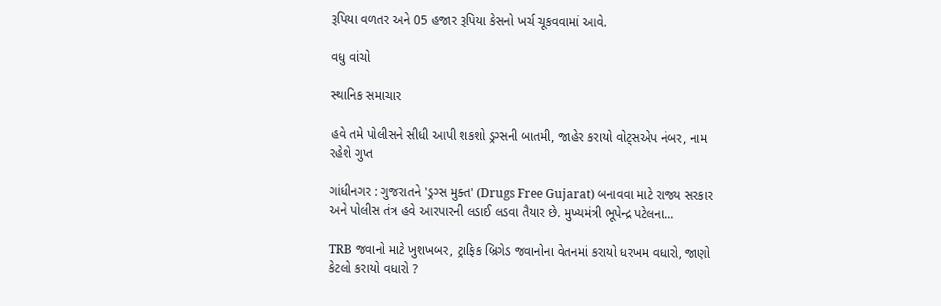રૂપિયા વળતર અને 05 હજાર રૂપિયા કેસનો ખર્ચ ચૂકવવામાં આવે.

વધુ વાંચો

સ્થાનિક સમાચાર

હવે તમે પોલીસને સીધી આપી શકશો ડ્રગ્સની બાતમી, જાહેર કરાયો વોટ્સએપ નંબર, નામ રહેશે ગુપ્ત

ગાંધીનગર : ગુજરાતને 'ડ્રગ્સ મુક્ત' (Drugs Free Gujarat) બનાવવા માટે રાજ્ય સરકાર અને પોલીસ તંત્ર હવે આરપારની લડાઈ લડવા તૈયાર છે. મુખ્યમંત્રી ભૂપેન્દ્ર પટેલના...

TRB જવાનો માટે ખુશખબર, ટ્રાફિક બ્રિગેડ જવાનોના વેતનમાં કરાયો ધરખમ વધારો, જાણો કેટલો કરાયો વધારો ?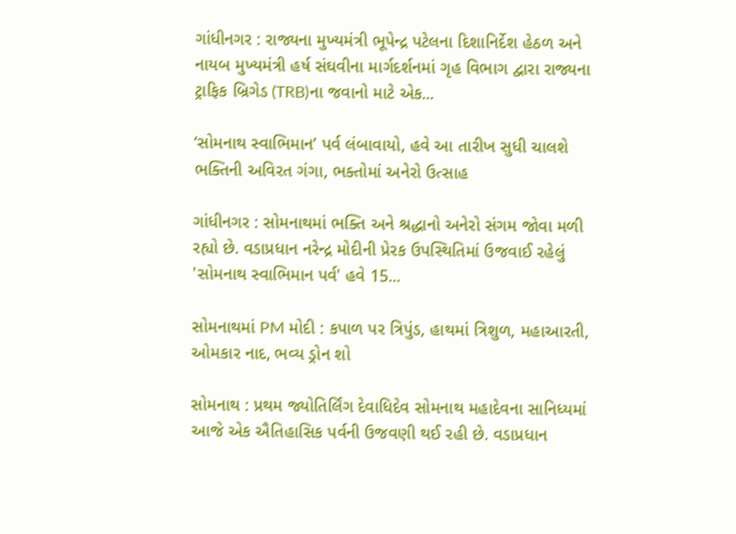ગાંધીનગર : રાજ્યના મુખ્યમંત્રી ભૂપેન્દ્ર પટેલના દિશાનિર્દેશ હેઠળ અને નાયબ મુખ્યમંત્રી હર્ષ સંઘવીના માર્ગદર્શનમાં ગૃહ વિભાગ દ્વારા રાજ્યના ટ્રાફિક બ્રિગેડ (TRB)ના જવાનો માટે એક...

‘સોમનાથ સ્વાભિમાન’ પર્વ લંબાવાયો, હવે આ તારીખ સુધી ચાલશે ભક્તિની અવિરત ગંગા, ભક્તોમાં અનેરો ઉત્સાહ

ગાંધીનગર : સોમનાથમાં ભક્તિ અને શ્રદ્ધાનો અનેરો સંગમ જોવા મળી રહ્યો છે. વડાપ્રધાન નરેન્દ્ર મોદીની પ્રેરક ઉપસ્થિતિમાં ઉજવાઈ રહેલું 'સોમનાથ સ્વાભિમાન પર્વ' હવે 15...

સોમનાથમાં PM મોદી : કપાળ પર ત્રિપુંડ, હાથમાં ત્રિશુળ, મહાઆરતી, ઓમકાર નાદ, ભવ્ય ડ્રોન શો

સોમનાથ : પ્રથમ જ્યોતિર્લિંગ દેવાધિદેવ સોમનાથ મહાદેવના સાનિધ્યમાં આજે એક ઐતિહાસિક પર્વની ઉજવણી થઈ રહી છે. વડાપ્રધાન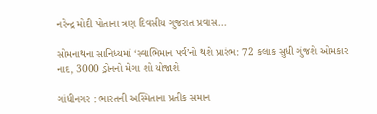નરેન્દ્ર મોદી પોતાના ત્રણ દિવસીય ગુજરાત પ્રવાસ...

સોમનાથના સાનિધ્યમાં ‘સ્વાભિમાન પર્વ’નો થશે પ્રારંભ: 72 કલાક સુધી ગુંજશે ઓમકાર નાદ, 3000 ડ્રોનનો મેગા શો યોજાશે

ગાંધીનગર : ભારતની અસ્મિતાના પ્રતીક સમાન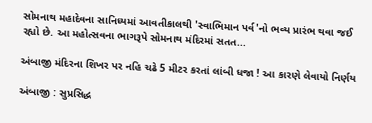સોમનાથ મહાદેવના સાનિધ્યમાં આવતીકાલથી 'સ્વાભિમાન પર્વ'નો ભવ્ય પ્રારંભ થવા જઈ રહ્યો છે. આ મહોત્સવના ભાગરૂપે સોમનાથ મંદિરમાં સતત...

અંબાજી મંદિરના શિખર પર નહિ ચઢે 5 મીટર કરતાં લાંબી ધજા ! આ કારણે લેવાયો નિર્ણય

અંબાજી : સુપ્રસિદ્ધ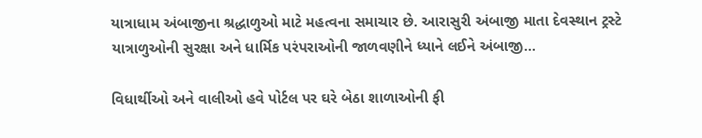યાત્રાધામ અંબાજીના શ્રદ્ધાળુઓ માટે મહત્વના સમાચાર છે. આરાસુરી અંબાજી માતા દેવસ્થાન ટ્રસ્ટે યાત્રાળુઓની સુરક્ષા અને ધાર્મિક પરંપરાઓની જાળવણીને ધ્યાને લઈને અંબાજી...

વિધાર્થીઓ અને વાલીઓ હવે પોર્ટલ પર ઘરે બેઠા શાળાઓની ફી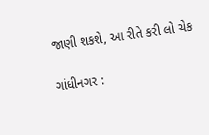જાણી શકશે, આ રીતે કરી લો ચેક

ગાંધીનગર :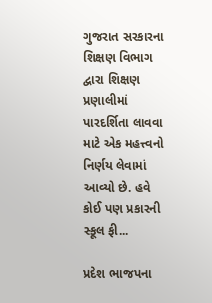ગુજરાત સરકારના શિક્ષણ વિભાગ દ્વારા શિક્ષણ પ્રણાલીમાં પારદર્શિતા લાવવા માટે એક મહત્ત્વનો નિર્ણય લેવામાં આવ્યો છે. હવે કોઈ પણ પ્રકારની સ્કૂલ ફી...

પ્રદેશ ભાજપના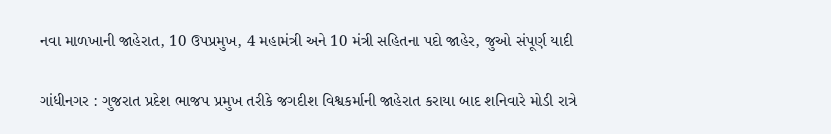નવા માળખાની જાહેરાત, 10 ઉપપ્રમુખ, 4 મહામંત્રી અને 10 મંત્રી સહિતના પદો જાહેર, જુઓ સંપૂર્ણ યાદી

ગાંધીનગર : ગુજરાત પ્રદેશ ભાજપ પ્રમુખ તરીકે જગદીશ વિશ્વકર્માની જાહેરાત કરાયા બાદ શનિવારે મોડી રાત્રે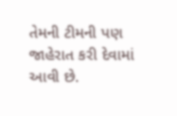તેમની ટીમની પણ જાહેરાત કરી દેવામાં આવી છે.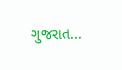ગુજરાત...